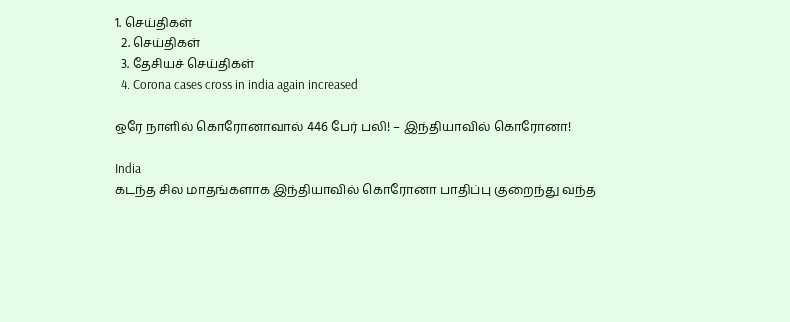1. செய்திகள்
  2. செய்திகள்
  3. தேசியச் செய்திகள்
  4. Corona cases cross in india again increased

ஒரே நாளில் கொரோனாவால் 446 பேர் பலி! – இந்தியாவில் கொரோனா!

India
கடந்த சில மாதங்களாக இந்தியாவில் கொரோனா பாதிப்பு குறைந்து வந்த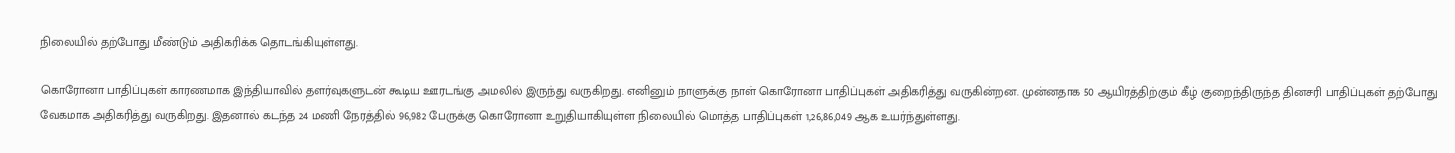நிலையில் தற்போது மீண்டும் அதிகரிக்க தொடங்கியுள்ளது.

கொரோனா பாதிப்புகள் காரணமாக இந்தியாவில் தளர்வுகளுடன் கூடிய ஊரடங்கு அமலில் இருந்து வருகிறது. எனினும் நாளுக்கு நாள் கொரோனா பாதிப்புகள் அதிகரித்து வருகின்றன. முன்னதாக 50 ஆயிரத்திற்கும் கீழ் குறைந்திருந்த தினசரி பாதிப்புகள் தற்போது வேகமாக அதிகரித்து வருகிறது. இதனால் கடந்த 24 மணி நேரத்தில் 96,982 பேருக்கு கொரோனா உறுதியாகியுள்ள நிலையில் மொத்த பாதிப்புகள் 1,26,86,049 ஆக உயர்ந்துள்ளது.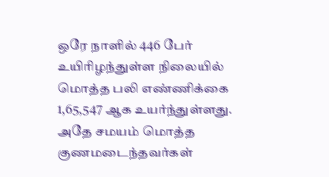ஒரே நாளில் 446 பேர் உயிரிழந்துள்ள நிலையில் மொத்த பலி எண்ணிக்கை  1,65,547 ஆக உயர்ந்துள்ளது. அதே சமயம் மொத்த குணமடைந்தவர்கள்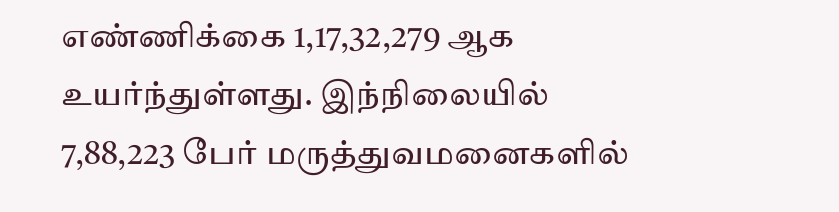எண்ணிக்கை 1,17,32,279 ஆக உயர்ந்துள்ளது. இந்நிலையில் 7,88,223 பேர் மருத்துவமனைகளில்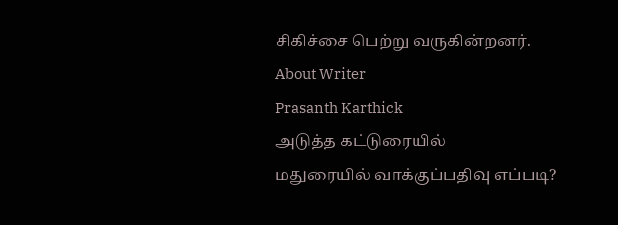சிகிச்சை பெற்று வருகின்றனர்.
About Writer
Prasanth Karthick
அடுத்த கட்டுரையில்
மதுரையில் வாக்குப்பதிவு எப்படி?